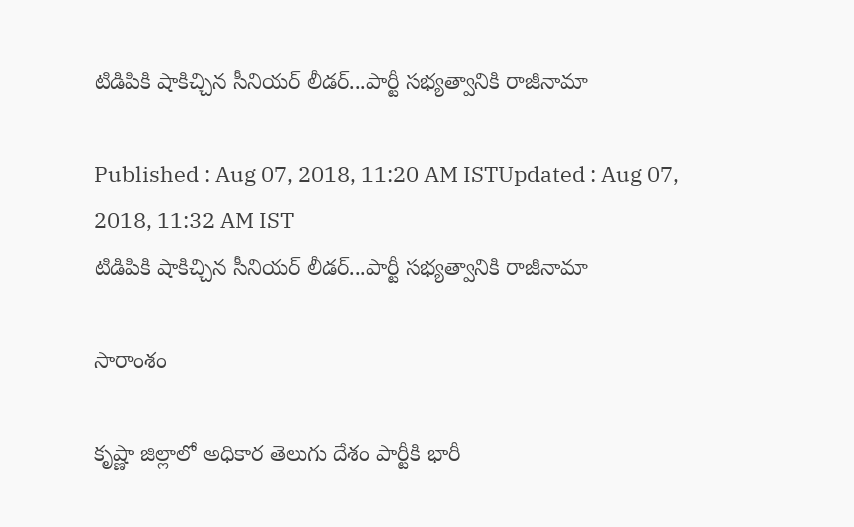టిడిపికి షాకిచ్చిన సీనియర్ లీడర్...పార్టీ సభ్యత్వానికి రాజీనామా

Published : Aug 07, 2018, 11:20 AM ISTUpdated : Aug 07, 2018, 11:32 AM IST
టిడిపికి షాకిచ్చిన సీనియర్ లీడర్...పార్టీ సభ్యత్వానికి రాజీనామా

సారాంశం

కృష్ణా జిల్లాలో అధికార తెలుగు దేశం పార్టీకి భారీ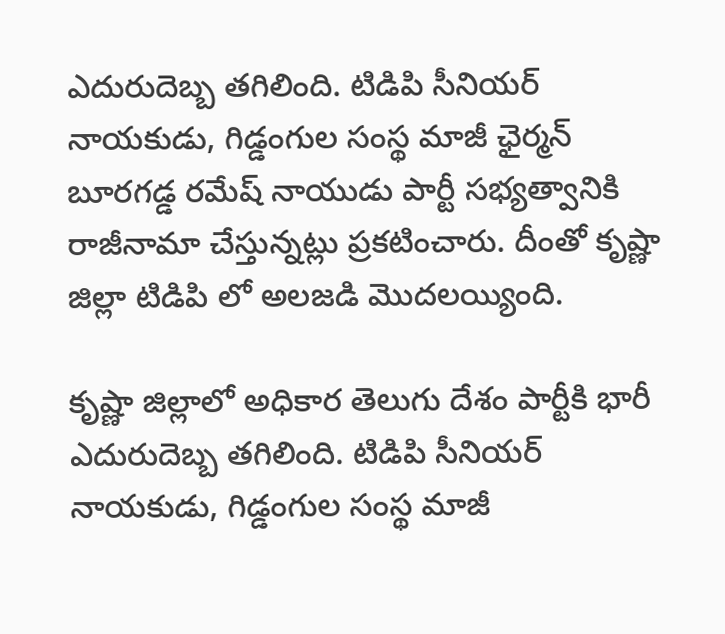ఎదురుదెబ్బ తగిలింది. టిడిపి సీనియర్ నాయకుడు, గిడ్డంగుల సంస్థ మాజీ ఛైర్మన్ బూరగడ్డ రమేష్ నాయుడు పార్టీ సభ్యత్వానికి రాజీనామా చేస్తున్నట్లు ప్రకటించారు. దీంతో కృష్ణా జిల్లా టిడిపి లో అలజడి మొదలయ్యింది.

కృష్ణా జిల్లాలో అధికార తెలుగు దేశం పార్టీకి భారీ ఎదురుదెబ్బ తగిలింది. టిడిపి సీనియర్ నాయకుడు, గిడ్డంగుల సంస్థ మాజీ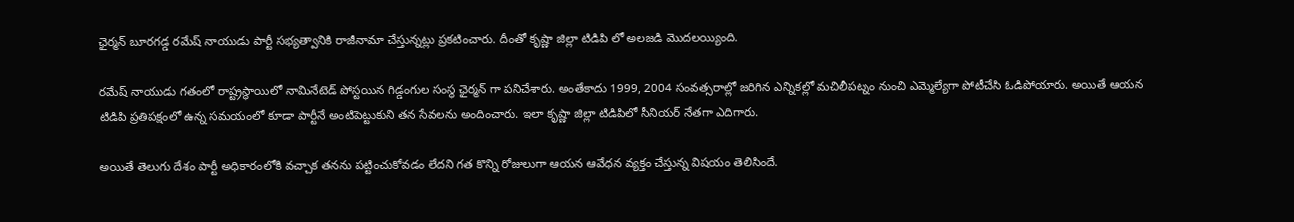ఛైర్మన్ బూరగడ్డ రమేష్ నాయుడు పార్టీ సభ్యత్వానికి రాజీనామా చేస్తున్నట్లు ప్రకటించారు. దీంతో కృష్ణా జిల్లా టిడిపి లో అలజడి మొదలయ్యింది.

రమేష్ నాయుడు గతంలో రాష్ట్రస్థాయిలో నామినేటెడ్ పోస్టయిన గిడ్డంగుల సంస్థ ఛైర్మన్ గా పనిచేశారు. అంతేకాదు 1999, 2004 సంవత్సరాల్లో జరిగిన ఎన్నికల్లో మచిలీపట్నం నుంచి ఎమ్మెల్యేగా పోటీచేసి ఓడిపోయారు. అయితే ఆయన  టిడిపి ప్రతిపక్షంలో ఉన్న సమయంలో కూడా పార్టీనే అంటిపెట్టుకుని తన సేవలను అందించారు. ఇలా కృష్ణా జిల్లా టిడిపిలో సీనియర్ నేతగా ఎదిగారు.

అయితే తెలుగు దేశం పార్టీ అధికారంలోకి వచ్చాక తనను పట్టించుకోవడం లేదని గత కొన్ని రోజులుగా ఆయన ఆవేధన వ్యక్తం చేస్తున్న విషయం తెలిసిందే.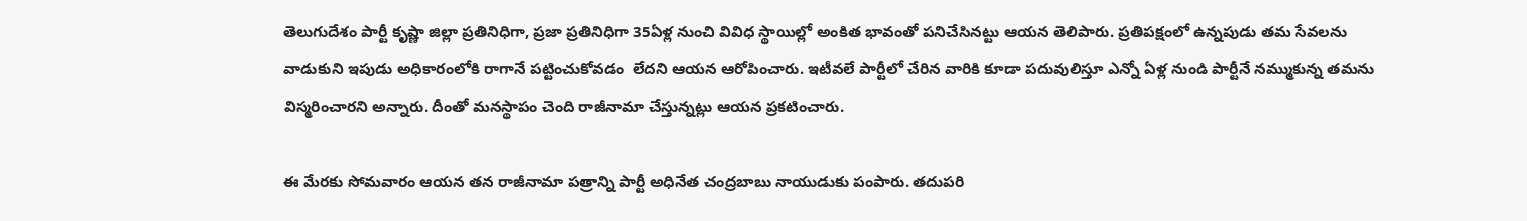తెలుగుదేశం పార్టీ కృష్ణా జిల్లా ప్రతినిధిగా, ప్రజా ప్రతినిధిగా 35ఏళ్ల నుంచి వివిధ స్థాయిల్లో అంకిత భావంతో పనిచేసినట్టు ఆయన తెలిపారు. ప్రతిపక్షంలో ఉన్నపుడు తమ సేవలను వాడుకుని ఇపుడు అధికారంలోకి రాగానే పట్టించుకోవడం  లేదని ఆయన ఆరోపించారు. ఇటీవలే పార్టీలో చేరిన వారికి కూడా పదువులిస్తూ ఎన్నో ఏళ్ల నుండి పార్టీనే నమ్ముకున్న తమను విస్మరించారని అన్నారు. దీంతో మనస్థాపం చెంది రాజీనామా చేస్తున్నట్లు ఆయన ప్రకటించారు.

ఈ మేరకు సోమవారం ఆయన తన రాజీనామా పత్రాన్ని పార్టీ అధినేత చంద్రబాబు నాయుడుకు పంపారు. తదుపరి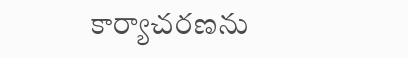కార్యాచరణను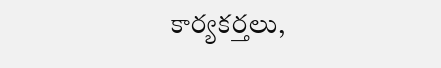కార్యకర్తలు,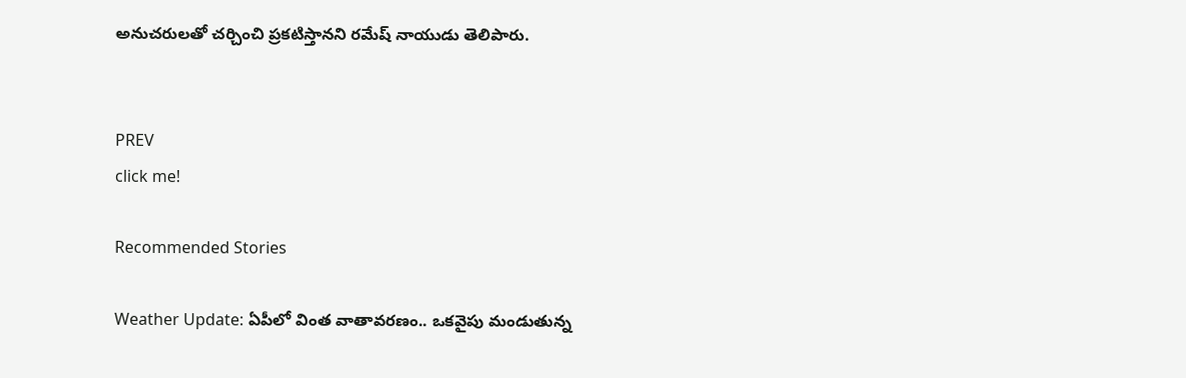అనుచరులతో చర్చించి ప్రకటిస్తానని రమేష్ నాయుడు తెలిపారు.


PREV
click me!

Recommended Stories

Weather Update: ఏపీలో వింత వాతావరణం.. ఒకవైపు మండుతున్న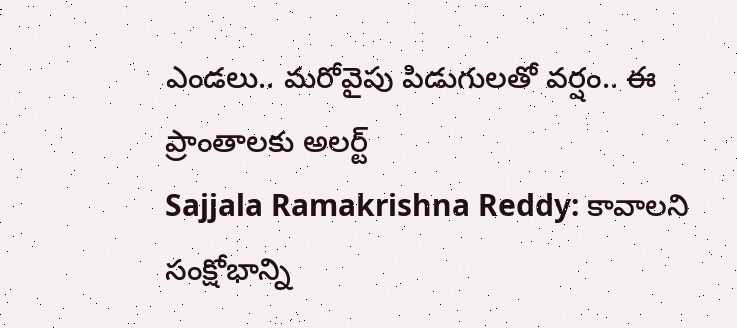ఎండలు.. మరోవైపు పిడుగులతో వర్షం.. ఈ ప్రాంతాలకు అలర్ట్
Sajjala Ramakrishna Reddy: కావాలని సంక్షోభాన్ని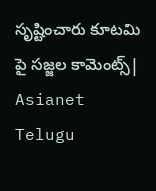సృష్టించారు కూటమి పై సజ్జల కామెంట్స్| Asianet Telugu